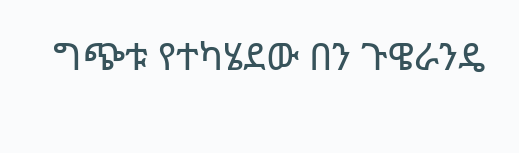ግጭቱ የተካሄደው በን ጉዌራንዴ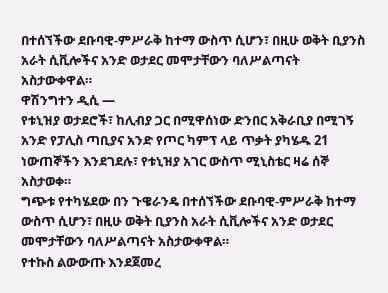በተሰኘችው ደቡባዊ-ምሥራቅ ከተማ ውስጥ ሲሆን፣ በዚሁ ወቅት ቢያንስ አራት ሲቪሎችና አንድ ወታደር መሞታቸውን ባለሥልጣናት አስታውቀዋል።
ዋሽንግተን ዲሲ —
የቱኒዝያ ወታደሮች፣ ከሊብያ ጋር በሚዋሰነው ድንበር አቅራቢያ በሚገኝ አንድ የፓሊስ ጣቢያና አንድ የጦር ካምፕ ላይ ጥቃት ያካሄዱ 21 ነውጠኞችን እንደገደሉ፣ የቱኒዝያ አገር ውስጥ ሚኒስቴር ዛሬ ሰኞ አስታወቀ።
ግጭቱ የተካሄደው በን ጉዌራንዴ በተሰኘችው ደቡባዊ-ምሥራቅ ከተማ ውስጥ ሲሆን፣ በዚሁ ወቅት ቢያንስ አራት ሲቪሎችና አንድ ወታደር መሞታቸውን ባለሥልጣናት አስታውቀዋል።
የተኩስ ልውውጡ እንደጀመረ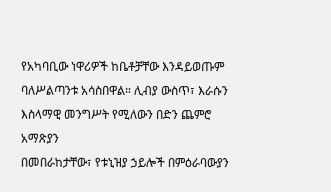የአካባቢው ነዋሪዎች ከቤቶቻቸው እንዳይወጡም ባለሥልጣንቱ አሳስበዋል። ሊብያ ውስጥ፣ እራሱን እስላማዊ መንግሥት የሚለውን በድን ጨምሮ አማጽያን
በመበራከታቸው፣ የቱኒዝያ ኃይሎች በምዕራባውያን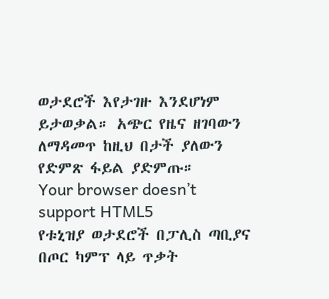ወታደሮች እየታገዙ እንደሆነም ይታወቃል። አጭር የዜና ዘገባውን ለማዳመጥ ከዚህ በታች ያለውን የድምጽ ፋይል ያድምጡ።
Your browser doesn’t support HTML5
የቱኒዝያ ወታደሮች በፓሊስ ጣቢያና በጦር ካምፕ ላይ ጥቃት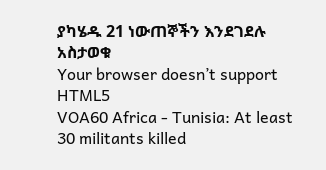ያካሄዱ 21 ነውጠኞችን እንደገደሉ አስታወቁ
Your browser doesn’t support HTML5
VOA60 Africa - Tunisia: At least 30 militants killed